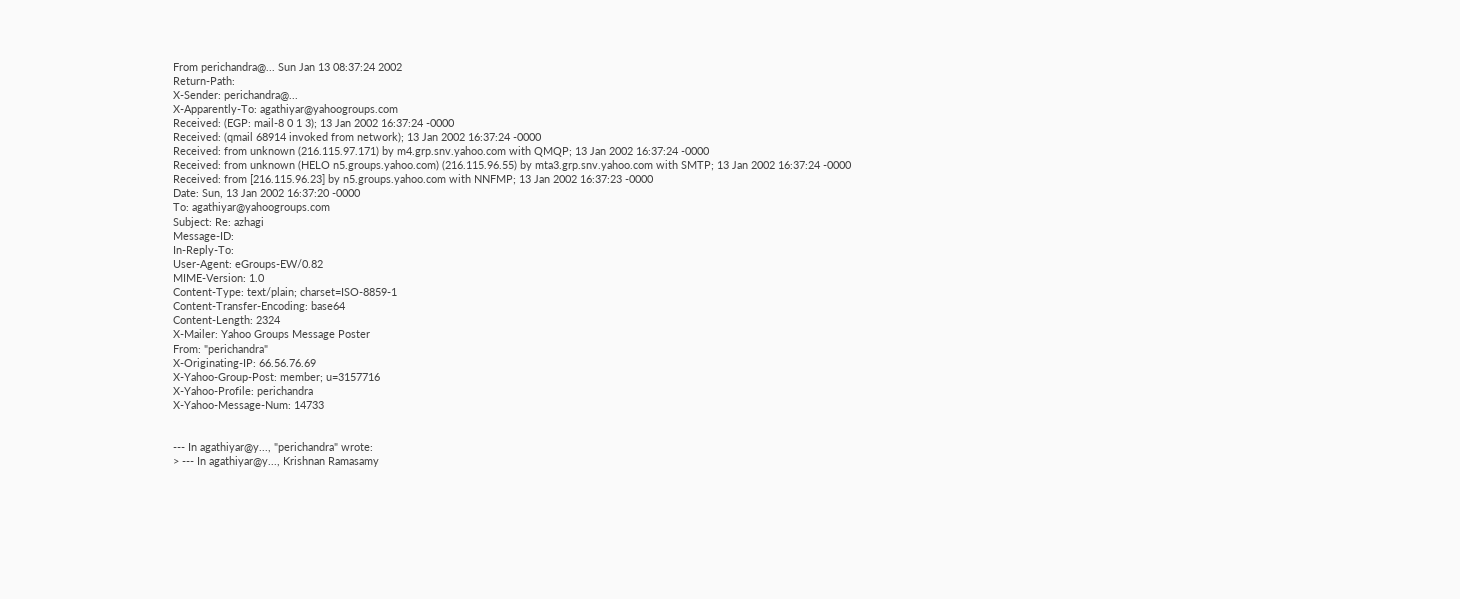From perichandra@... Sun Jan 13 08:37:24 2002
Return-Path:
X-Sender: perichandra@...
X-Apparently-To: agathiyar@yahoogroups.com
Received: (EGP: mail-8 0 1 3); 13 Jan 2002 16:37:24 -0000
Received: (qmail 68914 invoked from network); 13 Jan 2002 16:37:24 -0000
Received: from unknown (216.115.97.171) by m4.grp.snv.yahoo.com with QMQP; 13 Jan 2002 16:37:24 -0000
Received: from unknown (HELO n5.groups.yahoo.com) (216.115.96.55) by mta3.grp.snv.yahoo.com with SMTP; 13 Jan 2002 16:37:24 -0000
Received: from [216.115.96.23] by n5.groups.yahoo.com with NNFMP; 13 Jan 2002 16:37:23 -0000
Date: Sun, 13 Jan 2002 16:37:20 -0000
To: agathiyar@yahoogroups.com
Subject: Re: azhagi
Message-ID:
In-Reply-To:
User-Agent: eGroups-EW/0.82
MIME-Version: 1.0
Content-Type: text/plain; charset=ISO-8859-1
Content-Transfer-Encoding: base64
Content-Length: 2324
X-Mailer: Yahoo Groups Message Poster
From: "perichandra"
X-Originating-IP: 66.56.76.69
X-Yahoo-Group-Post: member; u=3157716
X-Yahoo-Profile: perichandra
X-Yahoo-Message-Num: 14733


--- In agathiyar@y..., "perichandra" wrote:
> --- In agathiyar@y..., Krishnan Ramasamy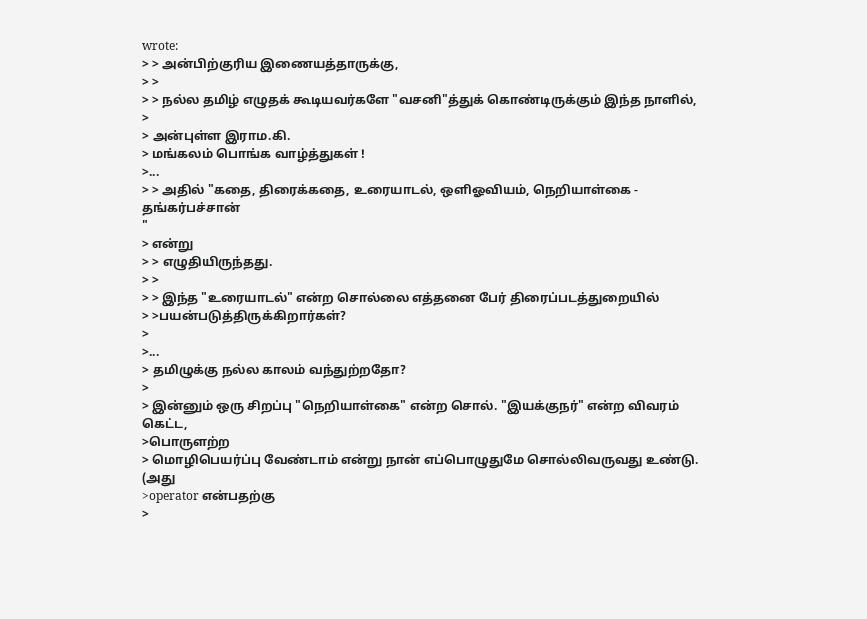wrote:
> > அன்பிற்குரிய இணையத்தாருக்கு,
> >
> > நல்ல தமிழ் எழுதக் கூடியவர்களே "வசனி"த்துக் கொண்டிருக்கும் இந்த நாளில்,
>
> அன்புள்ள இராம.கி.
> மங்கலம் பொங்க வாழ்த்துகள் !
>...
> > அதில் "கதை, திரைக்கதை, உரையாடல், ஒளிஓவியம், நெறியாள்கை - தங்கர்பச்சான்
"
> என்று
> > எழுதியிருந்தது.
> >
> > இந்த "உரையாடல்" என்ற சொல்லை எத்தனை பேர் திரைப்படத்துறையில்
> >பயன்படுத்திருக்கிறார்கள்?
>
>...
> தமிழுக்கு நல்ல காலம் வந்துற்றதோ?
>
> இன்னும் ஒரு சிறப்பு "நெறியாள்கை" என்ற சொல். "இயக்குநர்" என்ற விவரம் கெட்ட,
>பொருளற்ற
> மொழிபெயர்ப்பு வேண்டாம் என்று நான் எப்பொழுதுமே சொல்லிவருவது உண்டு. (அது
>operator என்பதற்கு
>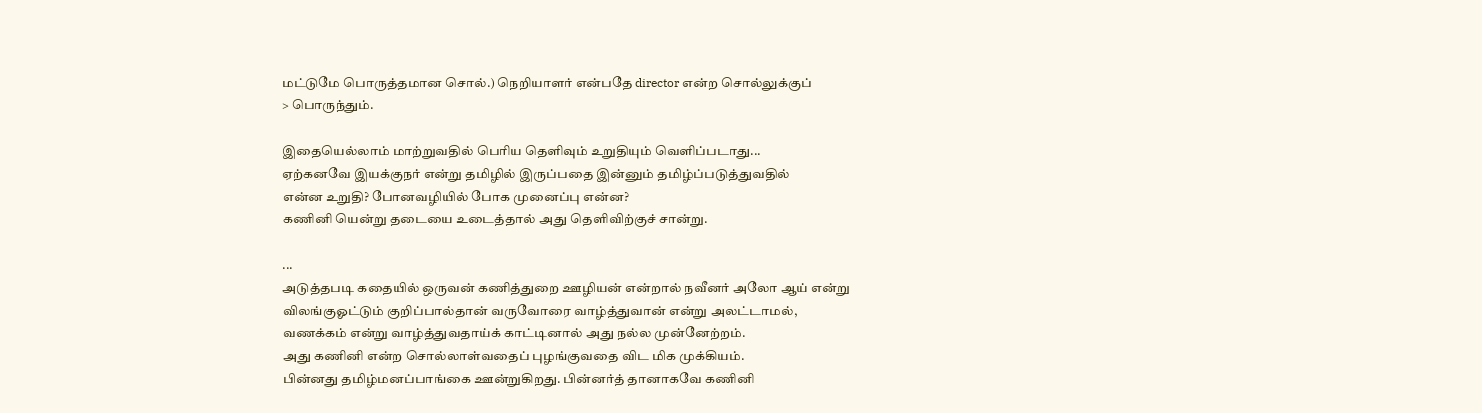மட்டுமே பொருத்தமான சொல்.) நெறியாளர் என்பதே director என்ற சொல்லுக்குப்
> பொருந்தும்.

இதையெல்லாம் மாற்றுவதில் பெரிய தெளிவும் உறுதியும் வெளிப்படாது...
ஏற்கனவே இயக்குநர் என்று தமிழில் இருப்பதை இன்னும் தமிழ்ப்படுத்துவதில்
என்ன உறுதி? போனவழியில் போக முனைப்பு என்ன?
கணினி யென்று தடையை உடைத்தால் அது தெளிவிற்குச் சான்று.

...
அடுத்தபடி கதையில் ஒருவன் கணித்துறை ஊழியன் என்றால் நவீனர் அலோ ஆய் என்று
விலங்குஓட்டும் குறிப்பால்தான் வருவோரை வாழ்த்துவான் என்று அலட்டாமல்,
வணக்கம் என்று வாழ்த்துவதாய்க் காட்டினால் அது நல்ல முன்னேற்றம்.
அது கணினி என்ற சொல்லாள்வதைப் புழங்குவதை விட மிக முக்கியம்.
பின்னது தமிழ்மனப்பாங்கை ஊன்றுகிறது. பின்னர்த் தானாகவே கணினி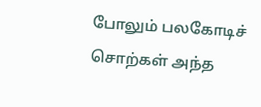போலும் பலகோடிச்
சொற்கள் அந்த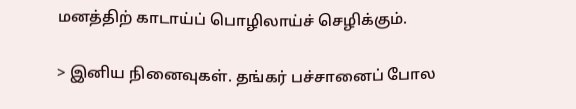மனத்திற் காடாய்ப் பொழிலாய்ச் செழிக்கும்.

> இனிய நினைவுகள். தங்கர் பச்சானைப் போல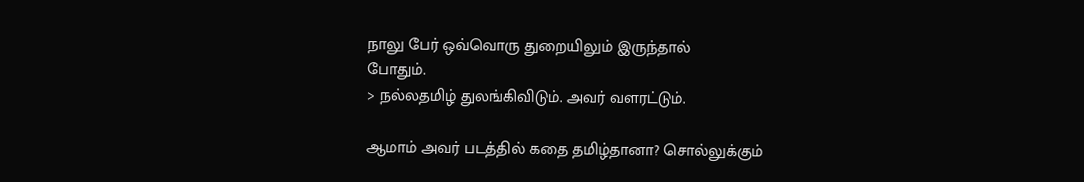நாலு பேர் ஒவ்வொரு துறையிலும் இருந்தால்
போதும்.
> நல்லதமிழ் துலங்கிவிடும். அவர் வளரட்டும்.

ஆமாம் அவர் படத்தில் கதை தமிழ்தானா? சொல்லுக்கும்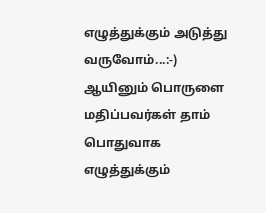எழுத்துக்கும் அடுத்து
வருவோம்...:-)
ஆயினும் பொருளை மதிப்பவர்கள் தாம் பொதுவாக எழுத்துக்கும்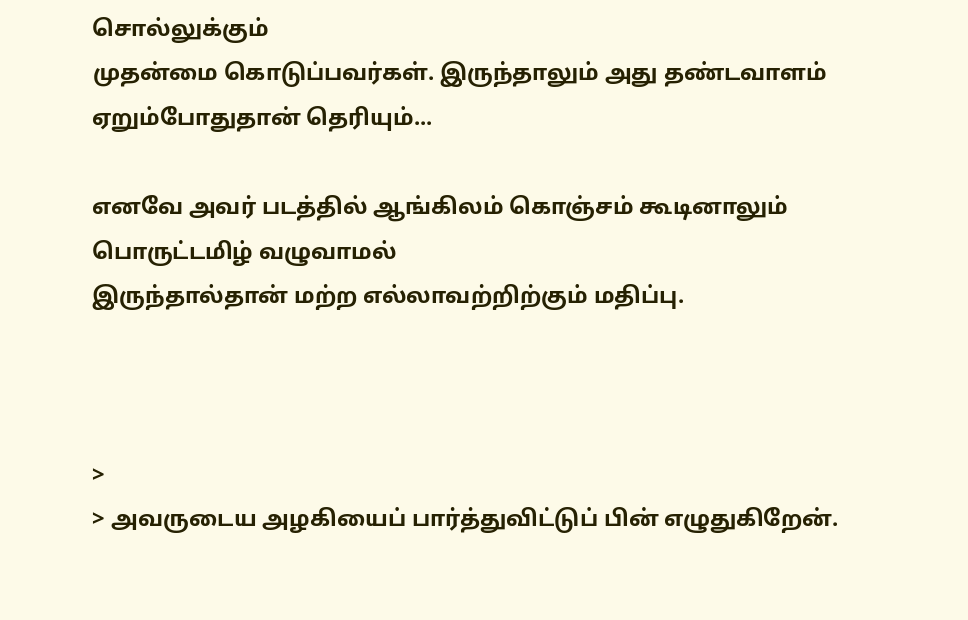சொல்லுக்கும்
முதன்மை கொடுப்பவர்கள். இருந்தாலும் அது தண்டவாளம் ஏறும்போதுதான் தெரியும்...

எனவே அவர் படத்தில் ஆங்கிலம் கொஞ்சம் கூடினாலும் பொருட்டமிழ் வழுவாமல்
இருந்தால்தான் மற்ற எல்லாவற்றிற்கும் மதிப்பு.



>
> அவருடைய அழகியைப் பார்த்துவிட்டுப் பின் எழுதுகிறேன்.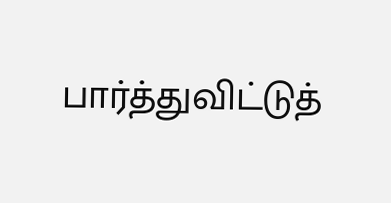பார்த்துவிட்டுத்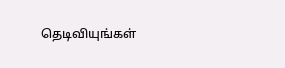தெடிவியுங்கள்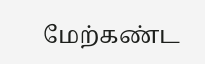மேற்கண்ட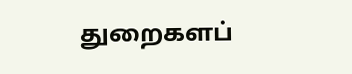துறைகளப்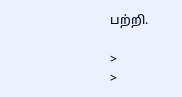பற்றி.

>
>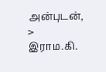அன்புடன்,
> இராம.கி.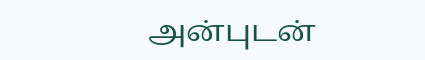அன்புடன்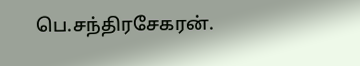பெ.சந்திரசேகரன்.